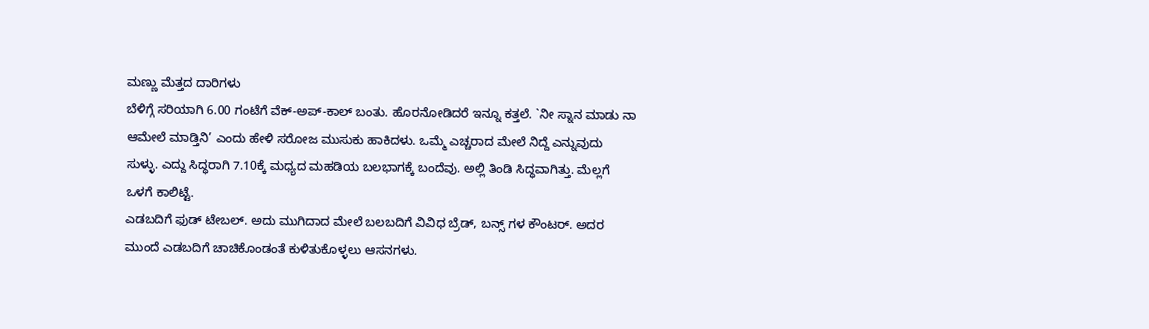ಮಣ್ಣು ಮೆತ್ತದ ದಾರಿಗಳು
ಬೆಳಿಗ್ಗೆ ಸರಿಯಾಗಿ 6.00 ಗಂಟೆಗೆ ವೆಕ್-ಅಪ್-ಕಾಲ್ ಬಂತು. ಹೊರನೋಡಿದರೆ ಇನ್ನೂ ಕತ್ತಲೆ. `ನೀ ಸ್ನಾನ ಮಾಡು ನಾ ಆಮೇಲೆ ಮಾಡ್ತಿನಿ’ ಎಂದು ಹೇಳಿ ಸರೋಜ ಮುಸುಕು ಹಾಕಿದಳು. ಒಮ್ಮೆ ಎಚ್ಚರಾದ ಮೇಲೆ ನಿದ್ದೆ ಎನ್ನುವುದು ಸುಳ್ಳು. ಎದ್ದು ಸಿದ್ಧರಾಗಿ 7.10ಕ್ಕೆ ಮಧ್ಯದ ಮಹಡಿಯ ಬಲಭಾಗಕ್ಕೆ ಬಂದೆವು. ಅಲ್ಲಿ ತಿಂಡಿ ಸಿದ್ಧವಾಗಿತ್ತು. ಮೆಲ್ಲಗೆ ಒಳಗೆ ಕಾಲಿಟ್ಟೆ.
ಎಡಬದಿಗೆ ಫುಡ್ ಟೇಬಲ್. ಅದು ಮುಗಿದಾದ ಮೇಲೆ ಬಲಬದಿಗೆ ವಿವಿಧ ಬ್ರೆಡ್, ಬನ್ಸ್ ಗಳ ಕೌಂಟರ್. ಅದರ ಮುಂದೆ ಎಡಬದಿಗೆ ಚಾಚಿಕೊಂಡಂತೆ ಕುಳಿತುಕೊಳ್ಳಲು ಆಸನಗಳು.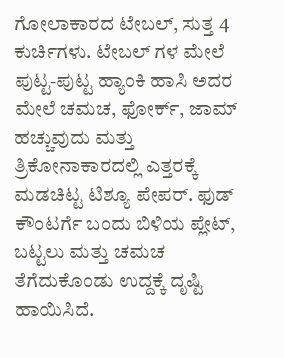ಗೋಲಾಕಾರದ ಟೇಬಲ್, ಸುತ್ತ 4 ಕುರ್ಚಿಗಳು. ಟೇಬಲ್ ಗಳ ಮೇಲೆ ಪುಟ್ಟ-ಪುಟ್ಟ ಹ್ಯಾಂಕಿ ಹಾಸಿ ಅದರ ಮೇಲೆ ಚಮಚ, ಫೋರ್ಕ್, ಜಾಮ್ ಹಚ್ಚುವುದು ಮತ್ತು ತ್ರಿಕೋನಾಕಾರದಲ್ಲಿ ಎತ್ತರಕ್ಕೆ ಮಡಚಿಟ್ಟ ಟಿಶ್ಯೂ ಪೇಪರ್. ಫುಡ್ ಕೌಂಟರ್ಗೆ ಬಂದು ಬಿಳಿಯ ಪ್ಲೇಟ್, ಬಟ್ಟಲು ಮತ್ತು ಚಮಚ ತೆಗೆದುಕೊಂಡು ಉದ್ದಕ್ಕೆ ದೃಷ್ಟಿ ಹಾಯಿಸಿದೆ.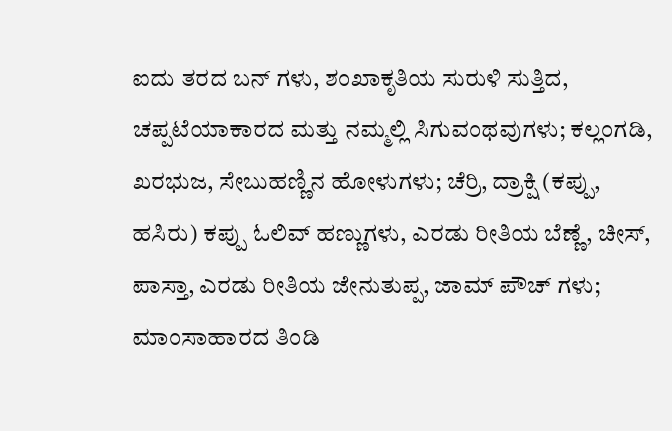ಐದು ತರದ ಬನ್ ಗಳು, ಶಂಖಾಕೃತಿಯ ಸುರುಳಿ ಸುತ್ತಿದ, ಚಪ್ಪಟೆಯಾಕಾರದ ಮತ್ತು ನಮ್ಮಲ್ಲಿ ಸಿಗುವಂಥವುಗಳು; ಕಲ್ಲಂಗಡಿ, ಖರಭುಜ, ಸೇಬುಹಣ್ಣಿನ ಹೋಳುಗಳು; ಚೆರ್ರಿ, ದ್ರಾಕ್ಷಿ (ಕಪ್ಪು, ಹಸಿರು) ಕಪ್ಪು ಓಲಿವ್ ಹಣ್ಣುಗಳು, ಎರಡು ರೀತಿಯ ಬೆಣ್ಣೆ, ಚೀಸ್, ಪಾಸ್ತಾ, ಎರಡು ರೀತಿಯ ಜೇನುತುಪ್ಪ, ಜಾಮ್ ಪೌಚ್ ಗಳು; ಮಾಂಸಾಹಾರದ ತಿಂಡಿ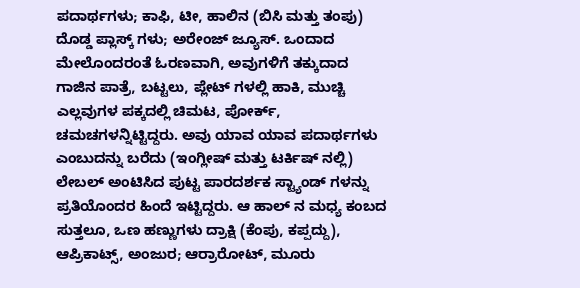ಪದಾರ್ಥಗಳು; ಕಾಫಿ, ಟೀ, ಹಾಲಿನ (ಬಿಸಿ ಮತ್ತು ತಂಪು) ದೊಡ್ಡ ಪ್ಲಾಸ್ಕ್ ಗಳು; ಅರೇಂಜ್ ಜ್ಯೂಸ್. ಒಂದಾದ ಮೇಲೊಂದರಂತೆ ಓರಣವಾಗಿ, ಅವುಗಳಿಗೆ ತಕ್ಕುದಾದ ಗಾಜಿನ ಪಾತ್ರೆ, ಬಟ್ಟಲು, ಪ್ಲೇಟ್ ಗಳಲ್ಲಿ ಹಾಕಿ, ಮುಚ್ಚಿ ಎಲ್ಲವುಗಳ ಪಕ್ಕದಲ್ಲಿ ಚಿಮಟ, ಪೋರ್ಕ್, ಚಮಚಗಳನ್ನಿಟ್ಟಿದ್ದರು. ಅವು ಯಾವ ಯಾವ ಪದಾರ್ಥಗಳು ಎಂಬುದನ್ನು ಬರೆದು (ಇಂಗ್ಲೀಷ್ ಮತ್ತು ಟರ್ಕಿಷ್ ನಲ್ಲಿ) ಲೇಬಲ್ ಅಂಟಿಸಿದ ಪುಟ್ಟ ಪಾರದರ್ಶಕ ಸ್ಟ್ಯಾಂಡ್ ಗಳನ್ನು ಪ್ರತಿಯೊಂದರ ಹಿಂದೆ ಇಟ್ಟಿದ್ದರು. ಆ ಹಾಲ್ ನ ಮಧ್ಯ ಕಂಬದ ಸುತ್ತಲೂ, ಒಣ ಹಣ್ಣುಗಳು ದ್ರಾಕ್ಷಿ (ಕೆಂಪು, ಕಪ್ಪದ್ದು), ಆಪ್ರಿಕಾಟ್ಸ್, ಅಂಜುರ; ಆರ್ರಾರೋಟ್, ಮೂರು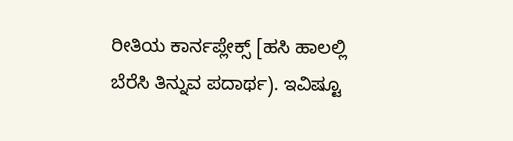ರೀತಿಯ ಕಾರ್ನಪ್ಲೇಕ್ಸ್ [ಹಸಿ ಹಾಲಲ್ಲಿ ಬೆರೆಸಿ ತಿನ್ನುವ ಪದಾರ್ಥ). ಇವಿಷ್ಟೂ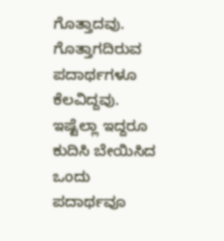ಗೊತ್ತಾದವು. ಗೊತ್ತಾಗದಿರುವ ಪದಾರ್ಥಗಳೂ ಕೆಲವಿದ್ದವು. ಇಷ್ಟೆಲ್ಲಾ ಇದ್ದರೂ ಕುದಿಸಿ ಬೇಯಿಸಿದ ಒಂದು ಪದಾರ್ಥವೂ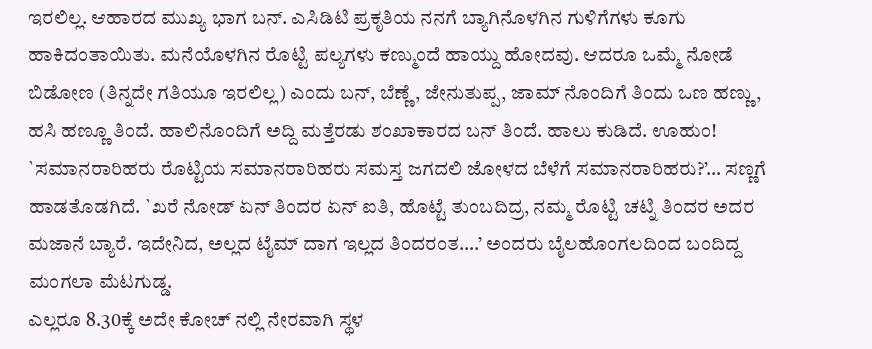ಇರಲಿಲ್ಲ. ಆಹಾರದ ಮುಖ್ಯ ಭಾಗ ಬನ್. ಎಸಿಡಿಟಿ ಪ್ರಕೃತಿಯ ನನಗೆ ಬ್ಯಾಗಿನೊಳಗಿನ ಗುಳಿಗೆಗಳು ಕೂಗು ಹಾಕಿದಂತಾಯಿತು. ಮನೆಯೊಳಗಿನ ರೊಟ್ಟಿ ಪಲ್ಯಗಳು ಕಣ್ಮುಂದೆ ಹಾಯ್ದು ಹೋದವು. ಆದರೂ ಒಮ್ಮೆ ನೋಡೆ ಬಿಡೋಣ (ತಿನ್ನದೇ ಗತಿಯೂ ಇರಲಿಲ್ಲ) ಎಂದು ಬನ್, ಬೆಣ್ಣೆ, ಜೇನುತುಪ್ಪ, ಜಾಮ್ ನೊಂದಿಗೆ ತಿಂದು ಒಣ ಹಣ್ಣು, ಹಸಿ ಹಣ್ಣೂ ತಿಂದೆ. ಹಾಲಿನೊಂದಿಗೆ ಅದ್ದಿ ಮತ್ತೆರಡು ಶಂಖಾಕಾರದ ಬನ್ ತಿಂದೆ. ಹಾಲು ಕುಡಿದೆ. ಊಹುಂ! `ಸಮಾನರಾರಿಹರು ರೊಟ್ಟಿಯ ಸಮಾನರಾರಿಹರು ಸಮಸ್ತ ಜಗದಲಿ ಜೋಳದ ಬೆಳೆಗೆ ಸಮಾನರಾರಿಹರು?’… ಸಣ್ಣಗೆ ಹಾಡತೊಡಗಿದೆ. `ಖರೆ ನೋಡ್ ಏನ್ ತಿಂದರ ಏನ್ ಐತಿ, ಹೊಟ್ಟೆ ತುಂಬದಿದ್ರ, ನಮ್ಮ ರೊಟ್ಟಿ ಚಟ್ನಿ ತಿಂದರ ಅದರ ಮಜಾನೆ ಬ್ಯಾರೆ. ಇದೇನಿದ, ಅಲ್ಲದ ಟೈಮ್ ದಾಗ ಇಲ್ಲದ ತಿಂದರಂತ….’ ಅಂದರು ಬೈಲಹೊಂಗಲದಿಂದ ಬಂದಿದ್ದ ಮಂಗಲಾ ಮೆಟಗುಡ್ಡ.
ಎಲ್ಲರೂ 8.30ಕ್ಕೆ ಅದೇ ಕೋಚ್ ನಲ್ಲಿ ನೇರವಾಗಿ ಸ್ಥಳ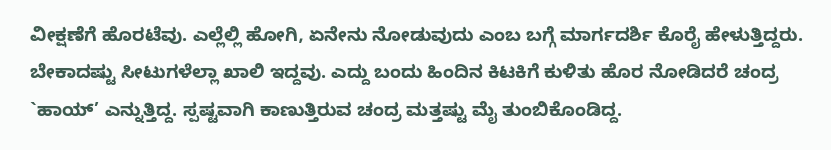ವೀಕ್ಷಣೆಗೆ ಹೊರಟೆವು. ಎಲ್ಲೆಲ್ಲಿ ಹೋಗಿ, ಏನೇನು ನೋಡುವುದು ಎಂಬ ಬಗ್ಗೆ ಮಾರ್ಗದರ್ಶಿ ಕೊರೈ ಹೇಳುತ್ತಿದ್ದರು. ಬೇಕಾದಷ್ಟು ಸೀಟುಗಳೆಲ್ಲಾ ಖಾಲಿ ಇದ್ದವು. ಎದ್ದು ಬಂದು ಹಿಂದಿನ ಕಿಟಕಿಗೆ ಕುಳಿತು ಹೊರ ನೋಡಿದರೆ ಚಂದ್ರ `ಹಾಯ್’ ಎನ್ನುತ್ತಿದ್ದ. ಸ್ಪಷ್ಟವಾಗಿ ಕಾಣುತ್ತಿರುವ ಚಂದ್ರ ಮತ್ತಷ್ಟು ಮೈ ತುಂಬಿಕೊಂಡಿದ್ದ.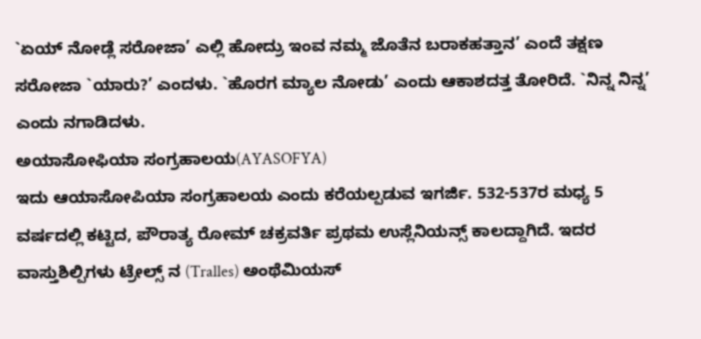`ಏಯ್ ನೋಡ್ಲೆ ಸರೋಜಾ’ ಎಲ್ಲಿ ಹೋದ್ರು ಇಂವ ನಮ್ಮ ಜೊತೆನ ಬರಾಕಹತ್ತಾನ’ ಎಂದೆ ತಕ್ಷಣ ಸರೋಜಾ `ಯಾರು?’ ಎಂದಳು. `ಹೊರಗ ಮ್ಯಾಲ ನೋಡು’ ಎಂದು ಆಕಾಶದತ್ತ ತೋರಿದೆ. `ನಿನ್ನ ನಿನ್ನ’ ಎಂದು ನಗಾಡಿದಳು.
ಅಯಾಸೋಫಿಯಾ ಸಂಗ್ರಹಾಲಯ(AYASOFYA)
ಇದು ಆಯಾಸೋಪಿಯಾ ಸಂಗ್ರಹಾಲಯ ಎಂದು ಕರೆಯಲ್ಪಡುವ ಇಗರ್ಜಿ. 532-537ರ ಮಧ್ಯ 5 ವರ್ಷದಲ್ಲಿ ಕಟ್ಟಿದ, ಪೌರಾತ್ಯ ರೋಮ್ ಚಕ್ರವರ್ತಿ ಪ್ರಥಮ ಉಸ್ಲೆನಿಯನ್ಸ್ ಕಾಲದ್ದಾಗಿದೆ. ಇದರ ವಾಸ್ತುಶಿಲ್ಪಿಗಳು ಟ್ರೇಲ್ಸ್ ನ (Tralles) ಅಂಥೆಮಿಯಸ್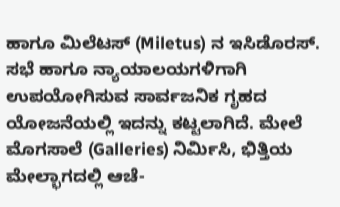ಹಾಗೂ ಮಿಲೆಟಸ್ (Miletus) ನ ಇಸಿಡೊರಸ್. ಸಭೆ ಹಾಗೂ ನ್ಯಾಯಾಲಯಗಳಿಗಾಗಿ ಉಪಯೋಗಿಸುವ ಸಾರ್ವಜನಿಕ ಗೃಹದ ಯೋಜನೆಯಲ್ಲಿ ಇದನ್ನು ಕಟ್ಟಲಾಗಿದೆ. ಮೇಲೆ ಮೊಗಸಾಲೆ (Galleries) ನಿರ್ಮಿಸಿ, ಭಿತ್ತಿಯ ಮೇಲ್ಭಾಗದಲ್ಲಿ ಆಚೆ-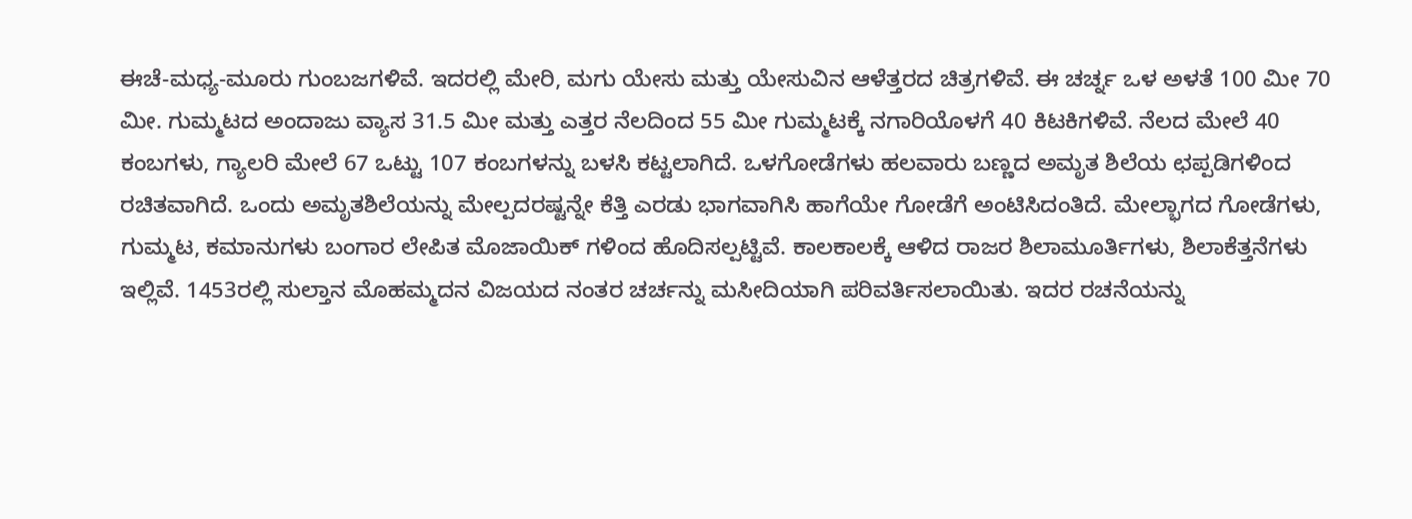ಈಚೆ-ಮಧ್ಯ-ಮೂರು ಗುಂಬಜಗಳಿವೆ. ಇದರಲ್ಲಿ ಮೇರಿ, ಮಗು ಯೇಸು ಮತ್ತು ಯೇಸುವಿನ ಆಳೆತ್ತರದ ಚಿತ್ರಗಳಿವೆ. ಈ ಚರ್ಚ್ನ ಒಳ ಅಳತೆ 100 ಮೀ 70 ಮೀ. ಗುಮ್ಮಟದ ಅಂದಾಜು ವ್ಯಾಸ 31.5 ಮೀ ಮತ್ತು ಎತ್ತರ ನೆಲದಿಂದ 55 ಮೀ ಗುಮ್ಮಟಕ್ಕೆ ನಗಾರಿಯೊಳಗೆ 40 ಕಿಟಕಿಗಳಿವೆ. ನೆಲದ ಮೇಲೆ 40 ಕಂಬಗಳು, ಗ್ಯಾಲರಿ ಮೇಲೆ 67 ಒಟ್ಟು 107 ಕಂಬಗಳನ್ನು ಬಳಸಿ ಕಟ್ಟಲಾಗಿದೆ. ಒಳಗೋಡೆಗಳು ಹಲವಾರು ಬಣ್ಣದ ಅಮೃತ ಶಿಲೆಯ ಛಪ್ಪಡಿಗಳಿಂದ ರಚಿತವಾಗಿದೆ. ಒಂದು ಅಮೃತಶಿಲೆಯನ್ನು ಮೇಲ್ಪದರಷ್ಟನ್ನೇ ಕೆತ್ತಿ ಎರಡು ಭಾಗವಾಗಿಸಿ ಹಾಗೆಯೇ ಗೋಡೆಗೆ ಅಂಟಿಸಿದಂತಿದೆ. ಮೇಲ್ಭಾಗದ ಗೋಡೆಗಳು, ಗುಮ್ಮಟ, ಕಮಾನುಗಳು ಬಂಗಾರ ಲೇಪಿತ ಮೊಜಾಯಿಕ್ ಗಳಿಂದ ಹೊದಿಸಲ್ಪಟ್ಟಿವೆ. ಕಾಲಕಾಲಕ್ಕೆ ಆಳಿದ ರಾಜರ ಶಿಲಾಮೂರ್ತಿಗಳು, ಶಿಲಾಕೆತ್ತನೆಗಳು ಇಲ್ಲಿವೆ. 1453ರಲ್ಲಿ ಸುಲ್ತಾನ ಮೊಹಮ್ಮದನ ವಿಜಯದ ನಂತರ ಚರ್ಚನ್ನು ಮಸೀದಿಯಾಗಿ ಪರಿವರ್ತಿಸಲಾಯಿತು. ಇದರ ರಚನೆಯನ್ನು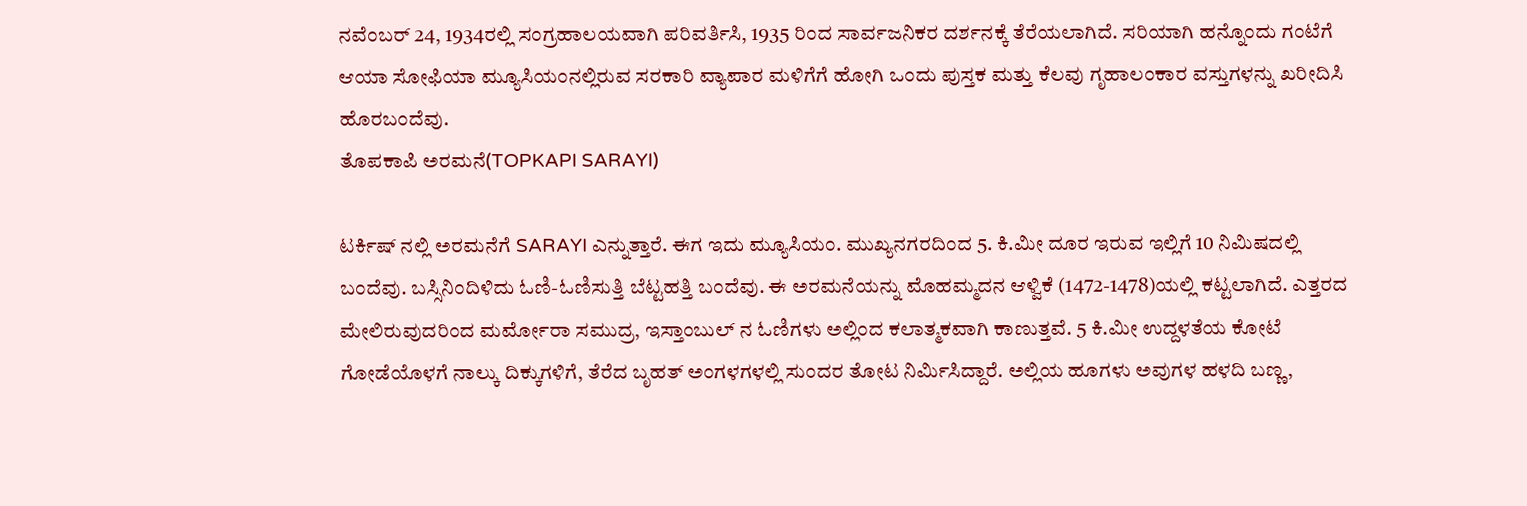ನವೆಂಬರ್ 24, 1934ರಲ್ಲಿ ಸಂಗ್ರಹಾಲಯವಾಗಿ ಪರಿವರ್ತಿಸಿ, 1935 ರಿಂದ ಸಾರ್ವಜನಿಕರ ದರ್ಶನಕ್ಕೆ ತೆರೆಯಲಾಗಿದೆ. ಸರಿಯಾಗಿ ಹನ್ನೊಂದು ಗಂಟೆಗೆ ಆಯಾ ಸೋಫಿಯಾ ಮ್ಯೂಸಿಯಂನಲ್ಲಿರುವ ಸರಕಾರಿ ವ್ಯಾಪಾರ ಮಳಿಗೆಗೆ ಹೋಗಿ ಒಂದು ಪುಸ್ತಕ ಮತ್ತು ಕೆಲವು ಗೃಹಾಲಂಕಾರ ವಸ್ತುಗಳನ್ನು ಖರೀದಿಸಿ ಹೊರಬಂದೆವು.
ತೊಪಕಾಪಿ ಅರಮನೆ(TOPKAPI SARAYI)

ಟರ್ಕಿಷ್ ನಲ್ಲಿ ಅರಮನೆಗೆ SARAYI ಎನ್ನುತ್ತಾರೆ. ಈಗ ಇದು ಮ್ಯೂಸಿಯಂ. ಮುಖ್ಯನಗರದಿಂದ 5. ಕಿ.ಮೀ ದೂರ ಇರುವ ಇಲ್ಲಿಗೆ 10 ನಿಮಿಷದಲ್ಲಿ ಬಂದೆವು. ಬಸ್ಸಿನಿಂದಿಳಿದು ಓಣಿ-ಓಣಿಸುತ್ತಿ ಬೆಟ್ಟಹತ್ತಿ ಬಂದೆವು. ಈ ಅರಮನೆಯನ್ನು ಮೊಹಮ್ಮದನ ಆಳ್ವಿಕೆ (1472-1478)ಯಲ್ಲಿ ಕಟ್ಟಲಾಗಿದೆ. ಎತ್ತರದ ಮೇಲಿರುವುದರಿಂದ ಮರ್ಮೋರಾ ಸಮುದ್ರ, ಇಸ್ತಾಂಬುಲ್ ನ ಓಣಿಗಳು ಅಲ್ಲಿಂದ ಕಲಾತ್ಮಕವಾಗಿ ಕಾಣುತ್ತವೆ. 5 ಕಿ.ಮೀ ಉದ್ದಳತೆಯ ಕೋಟೆ ಗೋಡೆಯೊಳಗೆ ನಾಲ್ಕು ದಿಕ್ಕುಗಳಿಗೆ, ತೆರೆದ ಬೃಹತ್ ಅಂಗಳಗಳಲ್ಲಿ ಸುಂದರ ತೋಟ ನಿರ್ಮಿಸಿದ್ದಾರೆ. ಅಲ್ಲಿಯ ಹೂಗಳು ಅವುಗಳ ಹಳದಿ ಬಣ್ಣ,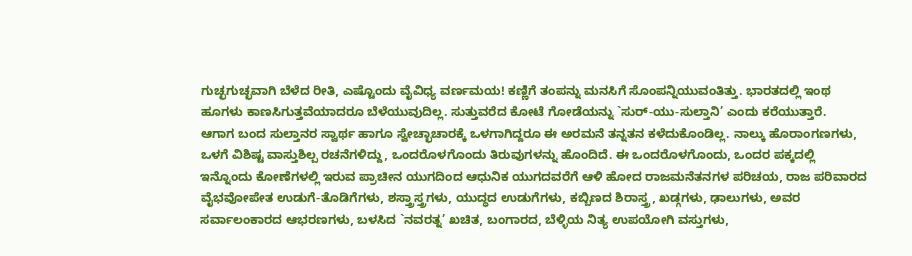ಗುಚ್ಛಗುಚ್ಛವಾಗಿ ಬೆಳೆದ ರೀತಿ, ಎಷ್ಟೊಂದು ವೈವಿಧ್ಯ ವರ್ಣಮಯ! ಕಣ್ಣಿಗೆ ತಂಪನ್ನು ಮನಸಿಗೆ ಸೊಂಪನ್ನಿಯುವಂತಿತ್ತು. ಭಾರತದಲ್ಲಿ ಇಂಥ ಹೂಗಳು ಕಾಣಸಿಗುತ್ತವೆಯಾದರೂ ಬೆಳೆಯುವುದಿಲ್ಲ. ಸುತ್ತುವರೆದ ಕೋಟೆ ಗೋಡೆಯನ್ನು `ಸುರ್-ಯು-ಸುಲ್ತಾನಿ’ ಎಂದು ಕರೆಯುತ್ತಾರೆ.
ಆಗಾಗ ಬಂದ ಸುಲ್ತಾನರ ಸ್ವಾರ್ಥ ಹಾಗೂ ಸ್ವೇಚ್ಛಾಚಾರಕ್ಕೆ ಒಳಗಾಗಿದ್ದರೂ ಈ ಅರಮನೆ ತನ್ನತನ ಕಳೆದುಕೊಂಡಿಲ್ಲ. ನಾಲ್ಕು ಹೊರಾಂಗಣಗಳು, ಒಳಗೆ ವಿಶಿಷ್ಟ ವಾಸ್ತುಶಿಲ್ಪ ರಚನೆಗಳಿದ್ದು, ಒಂದರೊಳಗೊಂದು ತಿರುವುಗಳನ್ನು ಹೊಂದಿದೆ. ಈ ಒಂದರೊಳಗೊಂದು, ಒಂದರ ಪಕ್ಕದಲ್ಲಿ ಇನ್ನೊಂದು ಕೋಣೆಗಳಲ್ಲಿ ಇರುವ ಪ್ರಾಚೀನ ಯುಗದಿಂದ ಆಧುನಿಕ ಯುಗದವರೆಗೆ ಆಳಿ ಹೋದ ರಾಜಮನೆತನಗಳ ಪರಿಚಯ, ರಾಜ ಪರಿವಾರದ ವೈಭವೋಪೇತ ಉಡುಗೆ-ತೊಡಿಗೆಗಳು, ಶಸ್ತ್ರಾಸ್ತ್ರಗಳು, ಯುದ್ಧದ ಉಡುಗೆಗಳು, ಕಬ್ಬಿಣದ ಶಿರಾಸ್ತ್ರ, ಖಡ್ಗಗಳು, ಢಾಲುಗಳು, ಅವರ ಸರ್ವಾಲಂಕಾರದ ಆಭರಣಗಳು, ಬಳಸಿದ `ನವರತ್ನ’ ಖಚಿತ, ಬಂಗಾರದ, ಬೆಳ್ಳಿಯ ನಿತ್ಯ ಉಪಯೋಗಿ ವಸ್ತುಗಳು,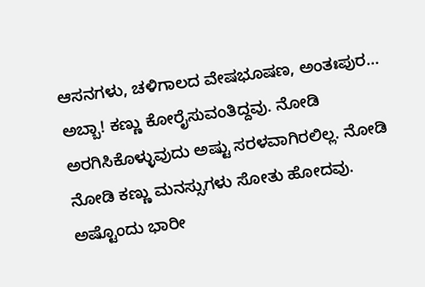ಆಸನಗಳು, ಚಳಿಗಾಲದ ವೇಷಭೂಷಣ, ಅಂತಃಪುರ… ಅಬ್ಬಾ! ಕಣ್ಣು ಕೋರೈಸುವಂತಿದ್ದವು. ನೋಡಿ ಅರಗಿಸಿಕೊಳ್ಳುವುದು ಅಷ್ಟು ಸರಳವಾಗಿರಲಿಲ್ಲ. ನೋಡಿ ನೋಡಿ ಕಣ್ಣು ಮನಸ್ಸುಗಳು ಸೋತು ಹೋದವು. ಅಷ್ಟೊಂದು ಭಾರೀ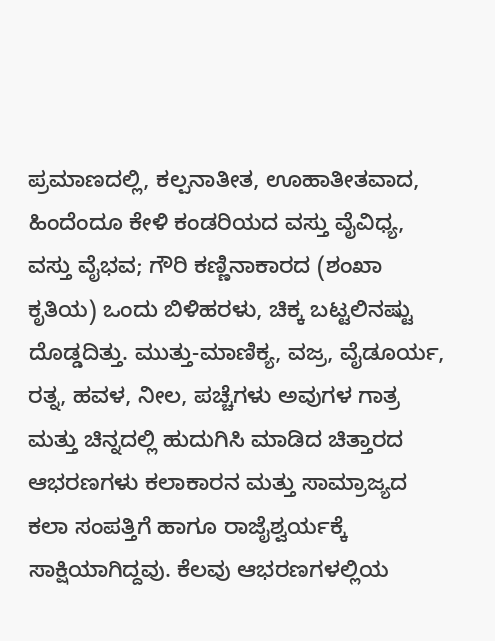ಪ್ರಮಾಣದಲ್ಲಿ, ಕಲ್ಪನಾತೀತ, ಊಹಾತೀತವಾದ, ಹಿಂದೆಂದೂ ಕೇಳಿ ಕಂಡರಿಯದ ವಸ್ತು ವೈವಿಧ್ಯ, ವಸ್ತು ವೈಭವ; ಗೌರಿ ಕಣ್ಣಿನಾಕಾರದ (ಶಂಖಾ ಕೃತಿಯ) ಒಂದು ಬಿಳಿಹರಳು, ಚಿಕ್ಕ ಬಟ್ಟಲಿನಷ್ಟು ದೊಡ್ಡದಿತ್ತು. ಮುತ್ತು-ಮಾಣಿಕ್ಯ, ವಜ್ರ, ವೈಡೂರ್ಯ, ರತ್ನ, ಹವಳ, ನೀಲ, ಪಚ್ಚೆಗಳು ಅವುಗಳ ಗಾತ್ರ ಮತ್ತು ಚಿನ್ನದಲ್ಲಿ ಹುದುಗಿಸಿ ಮಾಡಿದ ಚಿತ್ತಾರದ ಆಭರಣಗಳು ಕಲಾಕಾರನ ಮತ್ತು ಸಾಮ್ರಾಜ್ಯದ ಕಲಾ ಸಂಪತ್ತಿಗೆ ಹಾಗೂ ರಾಜೈಶ್ವರ್ಯಕ್ಕೆ ಸಾಕ್ಷಿಯಾಗಿದ್ದವು. ಕೆಲವು ಆಭರಣಗಳಲ್ಲಿಯ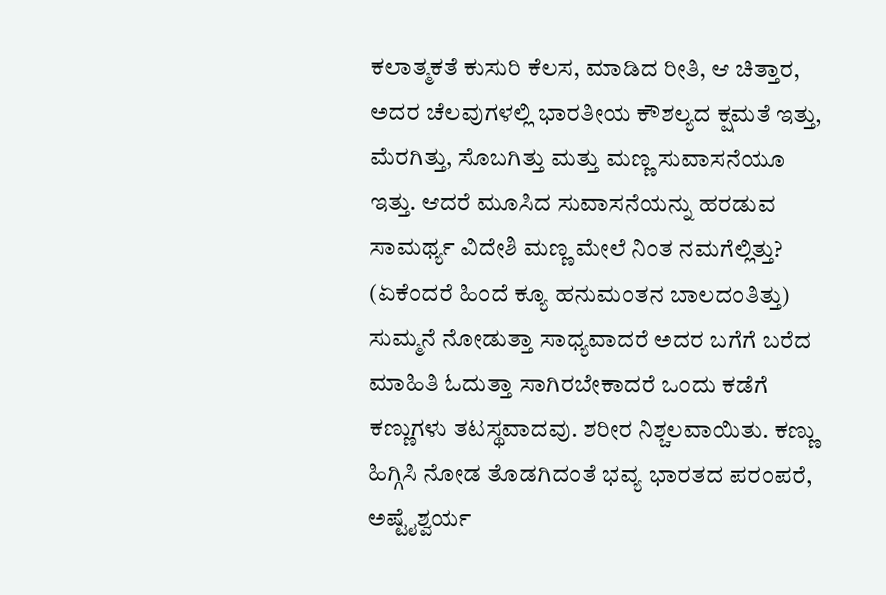ಕಲಾತ್ಮಕತೆ ಕುಸುರಿ ಕೆಲಸ, ಮಾಡಿದ ರೀತಿ, ಆ ಚಿತ್ತಾರ, ಅದರ ಚೆಲವುಗಳಲ್ಲಿ ಭಾರತೀಯ ಕೌಶಲ್ಯದ ಕ್ಷಮತೆ ಇತ್ತು, ಮೆರಗಿತ್ತು, ಸೊಬಗಿತ್ತು ಮತ್ತು ಮಣ್ಣ ಸುವಾಸನೆಯೂ ಇತ್ತು. ಆದರೆ ಮೂಸಿದ ಸುವಾಸನೆಯನ್ನು ಹರಡುವ ಸಾಮರ್ಥ್ಯ ವಿದೇಶಿ ಮಣ್ಣ ಮೇಲೆ ನಿಂತ ನಮಗೆಲ್ಲಿತ್ತು? (ಏಕೆಂದರೆ ಹಿಂದೆ ಕ್ಯೂ ಹನುಮಂತನ ಬಾಲದಂತಿತ್ತು)
ಸುಮ್ಮನೆ ನೋಡುತ್ತಾ ಸಾಧ್ಯವಾದರೆ ಅದರ ಬಗೆಗೆ ಬರೆದ ಮಾಹಿತಿ ಓದುತ್ತಾ ಸಾಗಿರಬೇಕಾದರೆ ಒಂದು ಕಡೆಗೆ ಕಣ್ಣುಗಳು ತಟಸ್ಥವಾದವು. ಶರೀರ ನಿಶ್ಚಲವಾಯಿತು. ಕಣ್ಣು ಹಿಗ್ಗಿಸಿ ನೋಡ ತೊಡಗಿದಂತೆ ಭವ್ಯ ಭಾರತದ ಪರಂಪರೆ, ಅಷ್ಟೈಶ್ವರ್ಯ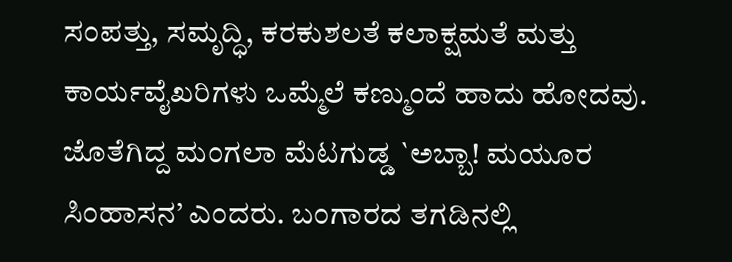ಸಂಪತ್ತು, ಸಮೃದ್ಧಿ, ಕರಕುಶಲತೆ ಕಲಾಕ್ಷಮತೆ ಮತ್ತು ಕಾರ್ಯವೈಖರಿಗಳು ಒಮ್ಮೆಲೆ ಕಣ್ಮುಂದೆ ಹಾದು ಹೋದವು. ಜೊತೆಗಿದ್ದ ಮಂಗಲಾ ಮೆಟಗುಡ್ಡ `ಅಬ್ಬಾ! ಮಯೂರ ಸಿಂಹಾಸನ’ ಎಂದರು. ಬಂಗಾರದ ತಗಡಿನಲ್ಲಿ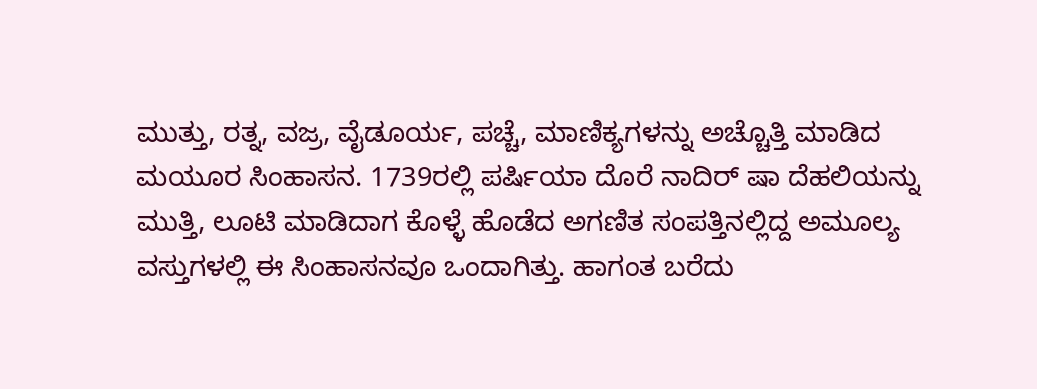ಮುತ್ತು, ರತ್ನ, ವಜ್ರ, ವೈಡೂರ್ಯ, ಪಚ್ಚೆ, ಮಾಣಿಕ್ಯಗಳನ್ನು ಅಚ್ಚೊತ್ತಿ ಮಾಡಿದ ಮಯೂರ ಸಿಂಹಾಸನ. 1739ರಲ್ಲಿ ಪರ್ಷಿಯಾ ದೊರೆ ನಾದಿರ್ ಷಾ ದೆಹಲಿಯನ್ನು ಮುತ್ತಿ, ಲೂಟಿ ಮಾಡಿದಾಗ ಕೊಳ್ಳೆ ಹೊಡೆದ ಅಗಣಿತ ಸಂಪತ್ತಿನಲ್ಲಿದ್ದ ಅಮೂಲ್ಯ ವಸ್ತುಗಳಲ್ಲಿ ಈ ಸಿಂಹಾಸನವೂ ಒಂದಾಗಿತ್ತು. ಹಾಗಂತ ಬರೆದು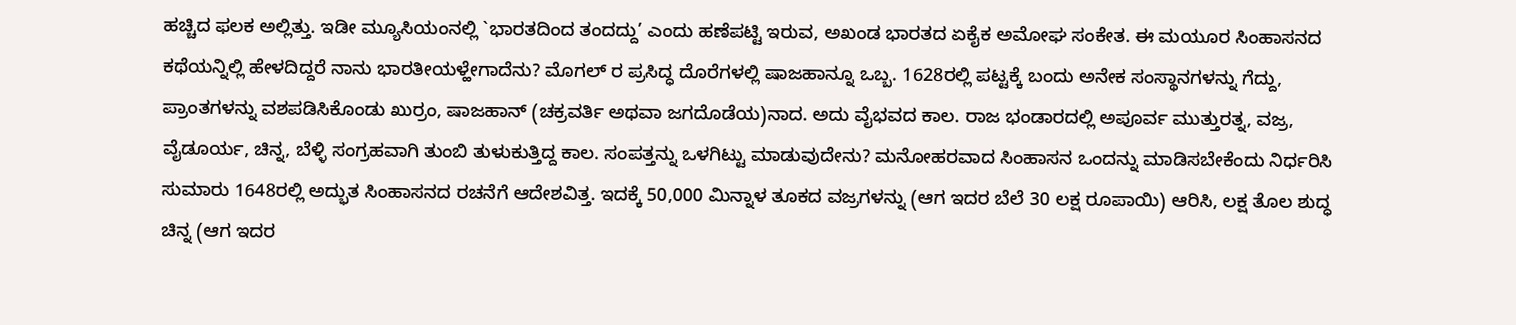ಹಚ್ಚಿದ ಫಲಕ ಅಲ್ಲಿತ್ತು. ಇಡೀ ಮ್ಯೂಸಿಯಂನಲ್ಲಿ `ಭಾರತದಿಂದ ತಂದದ್ದು’ ಎಂದು ಹಣೆಪಟ್ಟಿ ಇರುವ, ಅಖಂಡ ಭಾರತದ ಏಕೈಕ ಅಮೋಘ ಸಂಕೇತ. ಈ ಮಯೂರ ಸಿಂಹಾಸನದ ಕಥೆಯನ್ನಿಲ್ಲಿ ಹೇಳದಿದ್ದರೆ ನಾನು ಭಾರತೀಯಳ್ಹೇಗಾದೆನು? ಮೊಗಲ್ ರ ಪ್ರಸಿದ್ಧ ದೊರೆಗಳಲ್ಲಿ ಷಾಜಹಾನ್ನೂ ಒಬ್ಬ. 1628ರಲ್ಲಿ ಪಟ್ಟಕ್ಕೆ ಬಂದು ಅನೇಕ ಸಂಸ್ಥಾನಗಳನ್ನು ಗೆದ್ದು, ಪ್ರಾಂತಗಳನ್ನು ವಶಪಡಿಸಿಕೊಂಡು ಖುರ್ರಂ, ಷಾಜಹಾನ್ (ಚಕ್ರವರ್ತಿ ಅಥವಾ ಜಗದೊಡೆಯ)ನಾದ. ಅದು ವೈಭವದ ಕಾಲ. ರಾಜ ಭಂಡಾರದಲ್ಲಿ ಅಪೂರ್ವ ಮುತ್ತುರತ್ನ, ವಜ್ರ, ವೈಡೂರ್ಯ, ಚಿನ್ನ, ಬೆಳ್ಳಿ ಸಂಗ್ರಹವಾಗಿ ತುಂಬಿ ತುಳುಕುತ್ತಿದ್ದ ಕಾಲ. ಸಂಪತ್ತನ್ನು ಒಳಗಿಟ್ಟು ಮಾಡುವುದೇನು? ಮನೋಹರವಾದ ಸಿಂಹಾಸನ ಒಂದನ್ನು ಮಾಡಿಸಬೇಕೆಂದು ನಿರ್ಧರಿಸಿ ಸುಮಾರು 1648ರಲ್ಲಿ ಅದ್ಭುತ ಸಿಂಹಾಸನದ ರಚನೆಗೆ ಆದೇಶವಿತ್ತ. ಇದಕ್ಕೆ 50,000 ಮಿನ್ನಾಳ ತೂಕದ ವಜ್ರಗಳನ್ನು (ಆಗ ಇದರ ಬೆಲೆ 30 ಲಕ್ಷ ರೂಪಾಯಿ) ಆರಿಸಿ, ಲಕ್ಷ ತೊಲ ಶುದ್ಧ ಚಿನ್ನ (ಆಗ ಇದರ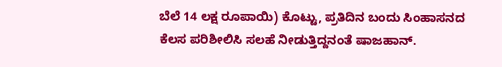ಬೆಲೆ 14 ಲಕ್ಷ ರೂಪಾಯಿ) ಕೊಟ್ಟು, ಪ್ರತಿದಿನ ಬಂದು ಸಿಂಹಾಸನದ ಕೆಲಸ ಪರಿಶೀಲಿಸಿ ಸಲಹೆ ನೀಡುತ್ತಿದ್ದನಂತೆ ಷಾಜಹಾನ್.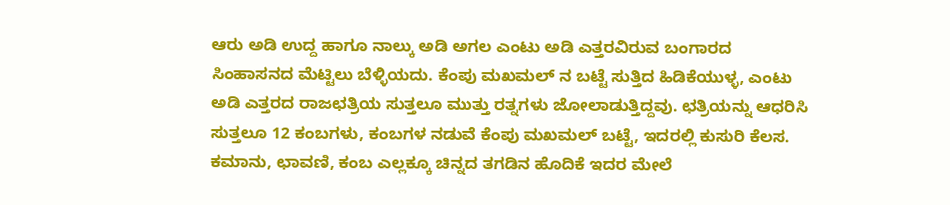ಆರು ಅಡಿ ಉದ್ದ ಹಾಗೂ ನಾಲ್ಕು ಅಡಿ ಅಗಲ ಎಂಟು ಅಡಿ ಎತ್ತರವಿರುವ ಬಂಗಾರದ ಸಿಂಹಾಸನದ ಮೆಟ್ಟಿಲು ಬೆಳ್ಳಿಯದು. ಕೆಂಪು ಮಖಮಲ್ ನ ಬಟ್ಟೆ ಸುತ್ತಿದ ಹಿಡಿಕೆಯುಳ್ಳ, ಎಂಟು ಅಡಿ ಎತ್ತರದ ರಾಜಛತ್ರಿಯ ಸುತ್ತಲೂ ಮುತ್ತು ರತ್ನಗಳು ಜೋಲಾಡುತ್ತಿದ್ದವು. ಛತ್ರಿಯನ್ನು ಆಧರಿಸಿ ಸುತ್ತಲೂ 12 ಕಂಬಗಳು, ಕಂಬಗಳ ನಡುವೆ ಕೆಂಪು ಮಖಮಲ್ ಬಟ್ಟೆ, ಇದರಲ್ಲಿ ಕುಸುರಿ ಕೆಲಸ. ಕಮಾನು, ಛಾವಣಿ, ಕಂಬ ಎಲ್ಲಕ್ಕೂ ಚಿನ್ನದ ತಗಡಿನ ಹೊದಿಕೆ ಇದರ ಮೇಲೆ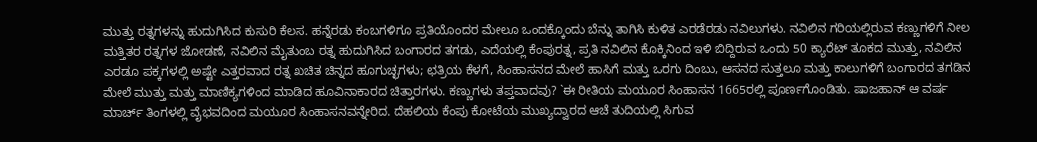ಮುತ್ತು ರತ್ನಗಳನ್ನು ಹುದುಗಿಸಿದ ಕುಸುರಿ ಕೆಲಸ. ಹನ್ನೆರಡು ಕಂಬಗಳಿಗೂ ಪ್ರತಿಯೊಂದರ ಮೇಲೂ ಒಂದಕ್ಕೊಂದು ಬೆನ್ನು ತಾಗಿಸಿ ಕುಳಿತ ಎರಡೆರಡು ನವಿಲುಗಳು. ನವಿಲಿನ ಗರಿಯಲ್ಲಿರುವ ಕಣ್ಣುಗಳಿಗೆ ನೀಲ ಮತ್ತಿತರ ರತ್ನಗಳ ಜೋಡಣೆ, ನವಿಲಿನ ಮೈತುಂಬ ರತ್ನ ಹುದುಗಿಸಿದ ಬಂಗಾರದ ತಗಡು, ಎದೆಯಲ್ಲಿ ಕೆಂಪುರತ್ನ, ಪ್ರತಿ ನವಿಲಿನ ಕೊಕ್ಕಿನಿಂದ ಇಳಿ ಬಿದ್ದಿರುವ ಒಂದು 50 ಕ್ಯಾರೆಟ್ ತೂಕದ ಮುತ್ತು, ನವಿಲಿನ ಎರಡೂ ಪಕ್ಕಗಳಲ್ಲಿ ಅಷ್ಟೇ ಎತ್ತರವಾದ ರತ್ನ ಖಚಿತ ಚಿನ್ನದ ಹೂಗುಚ್ಛಗಳು; ಛತ್ರಿಯ ಕೆಳಗೆ, ಸಿಂಹಾಸನದ ಮೇಲೆ ಹಾಸಿಗೆ ಮತ್ತು ಒರಗು ದಿಂಬು, ಆಸನದ ಸುತ್ತಲೂ ಮತ್ತು ಕಾಲುಗಳಿಗೆ ಬಂಗಾರದ ತಗಡಿನ ಮೇಲೆ ಮುತ್ತು ಮತ್ತು ಮಾಣಿಕ್ಯಗಳಿಂದ ಮಾಡಿದ ಹೂವಿನಾಕಾರದ ಚಿತ್ತಾರಗಳು. ಕಣ್ಣುಗಳು ತಪ್ತವಾದವು? `ಈ ರೀತಿಯ ಮಯೂರ ಸಿಂಹಾಸನ 1665ರಲ್ಲಿ ಪೂರ್ಣಗೊಂಡಿತು. ಷಾಜಹಾನ್ ಆ ವರ್ಷ ಮಾರ್ಚ್ ತಿಂಗಳಲ್ಲಿ ವೈಭವದಿಂದ ಮಯೂರ ಸಿಂಹಾಸನವನ್ನೇರಿದ. ದೆಹಲಿಯ ಕೆಂಪು ಕೋಟೆಯ ಮುಖ್ಯದ್ವಾರದ ಆಚೆ ತುದಿಯಲ್ಲಿ ಸಿಗುವ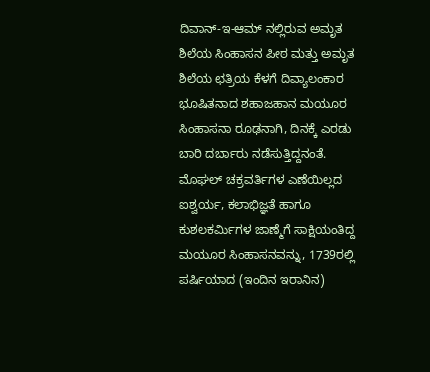ದಿವಾನ್-ಇ-ಆಮ್ ನಲ್ಲಿರುವ ಅಮೃತ ಶಿಲೆಯ ಸಿಂಹಾಸನ ಪೀಠ ಮತ್ತು ಅಮೃತ ಶಿಲೆಯ ಛತ್ರಿಯ ಕೆಳಗೆ ದಿವ್ಯಾಲಂಕಾರ ಭೂಷಿತನಾದ ಶಹಾಜಹಾನ ಮಯೂರ ಸಿಂಹಾಸನಾ ರೂಢನಾಗಿ, ದಿನಕ್ಕೆ ಎರಡು ಬಾರಿ ದರ್ಬಾರು ನಡೆಸುತ್ತಿದ್ದನಂತೆ. ಮೊಘಲ್ ಚಕ್ರವರ್ತಿಗಳ ಎಣೆಯಿಲ್ಲದ ಐಶ್ವರ್ಯ, ಕಲಾಭಿಜ್ಞತೆ ಹಾಗೂ ಕುಶಲಕರ್ಮಿಗಳ ಜಾಣ್ಮೆಗೆ ಸಾಕ್ಷಿಯಂತಿದ್ದ ಮಯೂರ ಸಿಂಹಾಸನವನ್ನು, 1739ರಲ್ಲಿ ಪರ್ಷಿಯಾದ (ಇಂದಿನ ಇರಾನಿನ)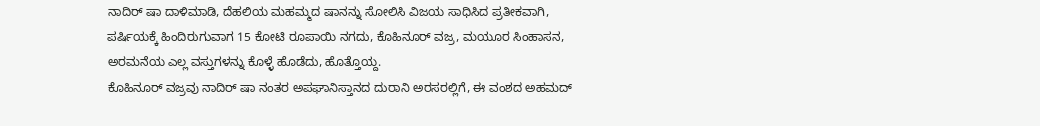ನಾದಿರ್ ಷಾ ದಾಳಿಮಾಡಿ, ದೆಹಲಿಯ ಮಹಮ್ಮದ ಷಾನನ್ನು ಸೋಲಿಸಿ ವಿಜಯ ಸಾಧಿಸಿದ ಪ್ರತೀಕವಾಗಿ, ಪರ್ಷಿಯಕ್ಕೆ ಹಿಂದಿರುಗುವಾಗ 15 ಕೋಟಿ ರೂಪಾಯಿ ನಗದು, ಕೊಹಿನೂರ್ ವಜ್ರ, ಮಯೂರ ಸಿಂಹಾಸನ, ಅರಮನೆಯ ಎಲ್ಲ ವಸ್ತುಗಳನ್ನು ಕೊಳ್ಳೆ ಹೊಡೆದು, ಹೊತ್ತೊಯ್ದ.
ಕೊಹಿನೂರ್ ವಜ್ರವು ನಾದಿರ್ ಷಾ ನಂತರ ಅಪಘಾನಿಸ್ತಾನದ ದುರಾನಿ ಅರಸರಲ್ಲಿಗೆ, ಈ ವಂಶದ ಅಹಮದ್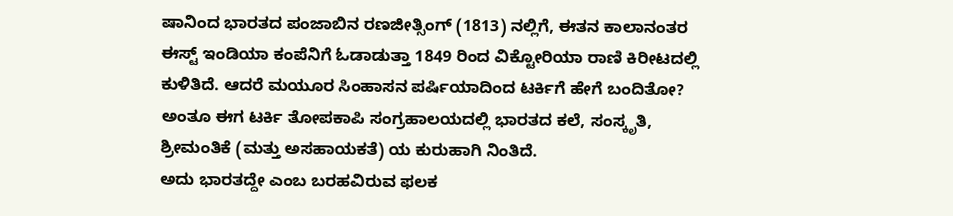ಷಾನಿಂದ ಭಾರತದ ಪಂಜಾಬಿನ ರಣಜೀತ್ಸಿಂಗ್ (1813) ನಲ್ಲಿಗೆ, ಈತನ ಕಾಲಾನಂತರ ಈಸ್ಟ್ ಇಂಡಿಯಾ ಕಂಪೆನಿಗೆ ಓಡಾಡುತ್ತಾ 1849 ರಿಂದ ವಿಕ್ಟೋರಿಯಾ ರಾಣಿ ಕಿರೀಟದಲ್ಲಿ ಕುಳಿತಿದೆ. ಆದರೆ ಮಯೂರ ಸಿಂಹಾಸನ ಪರ್ಷಿಯಾದಿಂದ ಟರ್ಕಿಗೆ ಹೇಗೆ ಬಂದಿತೋ? ಅಂತೂ ಈಗ ಟರ್ಕಿ ತೋಪಕಾಪಿ ಸಂಗ್ರಹಾಲಯದಲ್ಲಿ ಭಾರತದ ಕಲೆ, ಸಂಸ್ಕೃತಿ, ಶ್ರೀಮಂತಿಕೆ (ಮತ್ತು ಅಸಹಾಯಕತೆ) ಯ ಕುರುಹಾಗಿ ನಿಂತಿದೆ.
ಅದು ಭಾರತದ್ದೇ ಎಂಬ ಬರಹವಿರುವ ಫಲಕ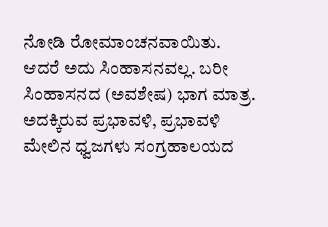ನೋಡಿ ರೋಮಾಂಚನವಾಯಿತು. ಆದರೆ ಅದು ಸಿಂಹಾಸನವಲ್ಲ. ಬರೀ ಸಿಂಹಾಸನದ (ಅವಶೇಷ) ಭಾಗ ಮಾತ್ರ. ಅದಕ್ಕಿರುವ ಪ್ರಭಾವಳಿ, ಪ್ರಭಾವಳಿ ಮೇಲಿನ ಧ್ವಜಗಳು ಸಂಗ್ರಹಾಲಯದ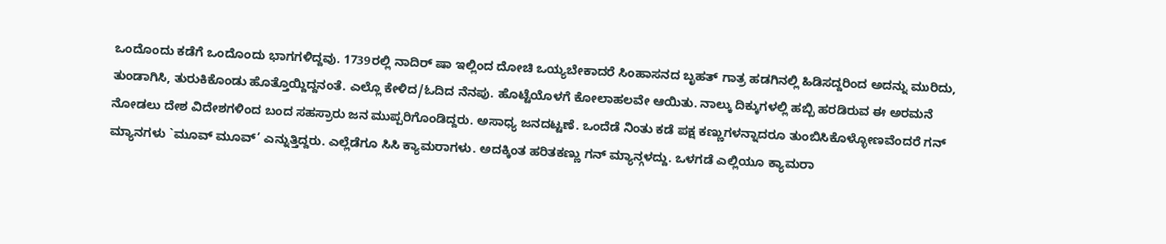ಒಂದೊಂದು ಕಡೆಗೆ ಒಂದೊಂದು ಭಾಗಗಳಿದ್ದವು. 1739ರಲ್ಲಿ ನಾದಿರ್ ಷಾ ಇಲ್ಲಿಂದ ದೋಚಿ ಒಯ್ಯಬೇಕಾದರೆ ಸಿಂಹಾಸನದ ಬೃಹತ್ ಗಾತ್ರ ಹಡಗಿನಲ್ಲಿ ಹಿಡಿಸದ್ದರಿಂದ ಅದನ್ನು ಮುರಿದು, ತುಂಡಾಗಿಸಿ, ತುರುಕಿಕೊಂಡು ಹೊತ್ತೊಯ್ದಿದ್ದನಂತೆ. ಎಲ್ಲೊ ಕೇಳಿದ/ಓದಿದ ನೆನಪು. ಹೊಟ್ಟೆಯೊಳಗೆ ಕೋಲಾಹಲವೇ ಆಯಿತು. ನಾಲ್ಕು ದಿಕ್ಕುಗಳಲ್ಲಿ ಹಬ್ಬಿ ಹರಡಿರುವ ಈ ಅರಮನೆ ನೋಡಲು ದೇಶ ವಿದೇಶಗಳಿಂದ ಬಂದ ಸಹಸ್ರಾರು ಜನ ಮುಪ್ಪರಿಗೊಂಡಿದ್ದರು. ಅಸಾಧ್ಯ ಜನದಟ್ಟಣೆ. ಒಂದೆಡೆ ನಿಂತು ಕಡೆ ಪಕ್ಷ ಕಣ್ಣುಗಳನ್ನಾದರೂ ತುಂಬಿಸಿಕೊಳ್ಳೋಣವೆಂದರೆ ಗನ್ ಮ್ಯಾನಗಳು `ಮೂವ್ ಮೂವ್’ ಎನ್ನುತ್ತಿದ್ದರು. ಎಲ್ಲೆಡೆಗೂ ಸಿಸಿ ಕ್ಯಾಮರಾಗಳು. ಅದಕ್ಕಿಂತ ಹರಿತಕಣ್ಣು ಗನ್ ಮ್ಯಾನ್ಗಳದ್ದು. ಒಳಗಡೆ ಎಲ್ಲಿಯೂ ಕ್ಯಾಮರಾ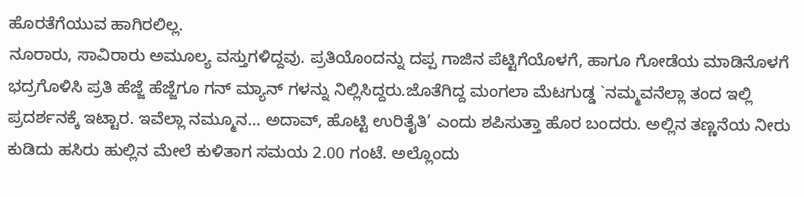ಹೊರತೆಗೆಯುವ ಹಾಗಿರಲಿಲ್ಲ.
ನೂರಾರು, ಸಾವಿರಾರು ಅಮೂಲ್ಯ ವಸ್ತುಗಳಿದ್ದವು. ಪ್ರತಿಯೊಂದನ್ನು ದಪ್ಪ ಗಾಜಿನ ಪೆಟ್ಟಿಗೆಯೊಳಗೆ, ಹಾಗೂ ಗೋಡೆಯ ಮಾಡಿನೊಳಗೆ ಭದ್ರಗೊಳಿಸಿ ಪ್ರತಿ ಹೆಜ್ಜೆ ಹೆಜ್ಜೆಗೂ ಗನ್ ಮ್ಯಾನ್ ಗಳನ್ನು ನಿಲ್ಲಿಸಿದ್ದರು.ಜೊತೆಗಿದ್ದ ಮಂಗಲಾ ಮೆಟಗುಡ್ಡ `ನಮ್ಮವನೆಲ್ಲಾ ತಂದ ಇಲ್ಲಿ ಪ್ರದರ್ಶನಕ್ಕೆ ಇಟ್ಟಾರ. ಇವೆಲ್ಲಾ ನಮ್ಮೂನ… ಅದಾವ್, ಹೊಟ್ಟಿ ಉರಿತೈತಿ’ ಎಂದು ಶಪಿಸುತ್ತಾ ಹೊರ ಬಂದರು. ಅಲ್ಲಿನ ತಣ್ಣನೆಯ ನೀರು ಕುಡಿದು ಹಸಿರು ಹುಲ್ಲಿನ ಮೇಲೆ ಕುಳಿತಾಗ ಸಮಯ 2.00 ಗಂಟೆ. ಅಲ್ಲೊಂದು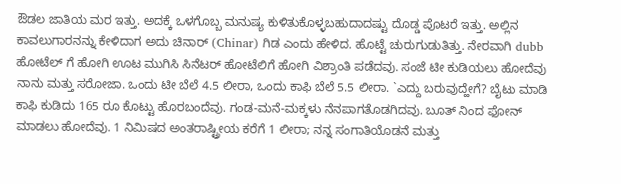ಔಡಲ ಜಾತಿಯ ಮರ ಇತ್ತು. ಅದಕ್ಕೆ ಒಳಗೊಬ್ಬ ಮನುಷ್ಯ ಕುಳಿತುಕೊಳ್ಳಬಹುದಾದಷ್ಟು ದೊಡ್ಡ ಪೊಟರೆ ಇತ್ತು. ಅಲ್ಲಿನ ಕಾವಲುಗಾರನನ್ನು ಕೇಳಿದಾಗ ಅದು ಚಿನಾರ್ (Chinar) ಗಿಡ ಎಂದು ಹೇಳಿದ. ಹೊಟ್ಟೆ ಚುರುಗುಡುತಿತ್ತು. ನೇರವಾಗಿ dubb ಹೋಟೆಲ್ ಗೆ ಹೋಗಿ ಊಟ ಮುಗಿಸಿ ಸಿನೆಟರ್ ಹೋಟೆಲಿಗೆ ಹೋಗಿ ವಿಶ್ರಾಂತಿ ಪಡೆದವು. ಸಂಜೆ ಟೀ ಕುಡಿಯಲು ಹೋದೆವು ನಾನು ಮತ್ತು ಸರೋಜಾ. ಒಂದು ಟೀ ಬೆಲೆ 4.5 ಲೀರಾ, ಒಂದು ಕಾಫಿ ಬೆಲೆ 5.5 ಲೀರಾ. `ಎದ್ದು ಬರುವುದ್ಹೇಗೆ? ಬೈಟು ಮಾಡಿ ಕಾಫಿ ಕುಡಿದು 165 ರೂ ಕೊಟ್ಟು ಹೊರಬಂದೆವು. ಗಂಡ-ಮನೆ-ಮಕ್ಕಳು ನೆನಪಾಗತೊಡಗಿದವು. ಬೂತ್ ನಿಂದ ಫೋನ್ ಮಾಡಲು ಹೋದೆವು. 1 ನಿಮಿಷದ ಅಂತರಾಷ್ಟ್ರೀಯ ಕರೆಗೆ 1 ಲೀರಾ; ನನ್ನ ಸಂಗಾತಿಯೊಡನೆ ಮತ್ತು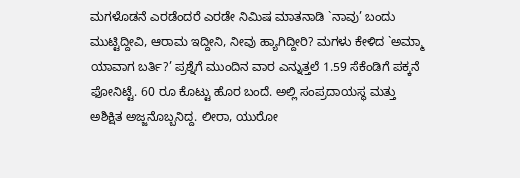ಮಗಳೊಡನೆ ಎರಡೆಂದರೆ ಎರಡೇ ನಿಮಿಷ ಮಾತನಾಡಿ `ನಾವು’ ಬಂದು ಮುಟ್ಟಿದ್ದೀವಿ, ಆರಾಮ ಇದ್ದೀನಿ, ನೀವು ಹ್ಯಾಗಿದ್ದೀರಿ? ಮಗಳು ಕೇಳಿದ `ಅಮ್ಮಾ ಯಾವಾಗ ಬರ್ತಿ?’ ಪ್ರಶ್ನೆಗೆ ಮುಂದಿನ ವಾರ ಎನ್ನುತ್ತಲೆ 1.59 ಸೆಕೆಂಡಿಗೆ ಪಕ್ಕನೆ ಫೋನಿಟ್ಟೆ. 60 ರೂ ಕೊಟ್ಟು ಹೊರ ಬಂದೆ. ಅಲ್ಲಿ ಸಂಪ್ರದಾಯಸ್ಥ ಮತ್ತು ಅಶಿಕ್ಷಿತ ಅಜ್ಜನೊಬ್ಬನಿದ್ದ. ಲೀರಾ, ಯುರೋ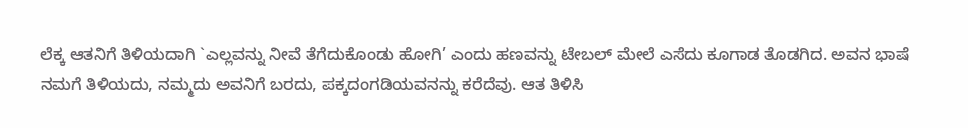ಲೆಕ್ಕ ಆತನಿಗೆ ತಿಳಿಯದಾಗಿ `ಎಲ್ಲವನ್ನು ನೀವೆ ತೆಗೆದುಕೊಂಡು ಹೋಗಿ’ ಎಂದು ಹಣವನ್ನು ಟೇಬಲ್ ಮೇಲೆ ಎಸೆದು ಕೂಗಾಡ ತೊಡಗಿದ. ಅವನ ಭಾಷೆ ನಮಗೆ ತಿಳಿಯದು, ನಮ್ಮದು ಅವನಿಗೆ ಬರದು, ಪಕ್ಕದಂಗಡಿಯವನನ್ನು ಕರೆದೆವು. ಆತ ತಿಳಿಸಿ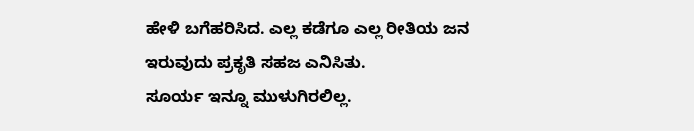ಹೇಳಿ ಬಗೆಹರಿಸಿದ. ಎಲ್ಲ ಕಡೆಗೂ ಎಲ್ಲ ರೀತಿಯ ಜನ ಇರುವುದು ಪ್ರಕೃತಿ ಸಹಜ ಎನಿಸಿತು.
ಸೂರ್ಯ ಇನ್ನೂ ಮುಳುಗಿರಲಿಲ್ಲ.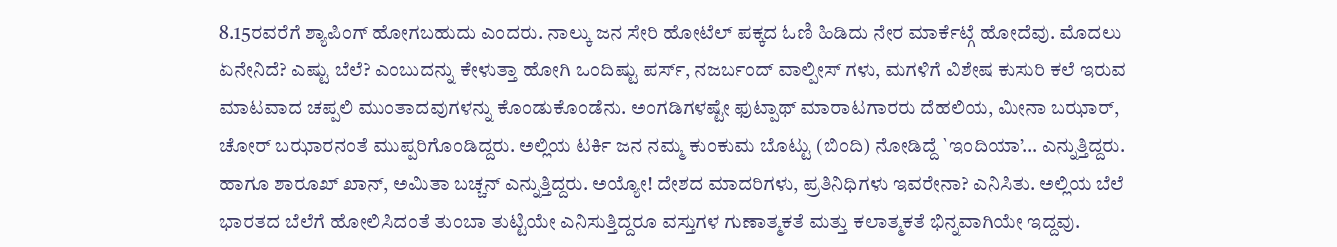8.15ರವರೆಗೆ ಶ್ಯಾಪಿಂಗ್ ಹೋಗಬಹುದು ಎಂದರು. ನಾಲ್ಕು ಜನ ಸೇರಿ ಹೋಟೆಲ್ ಪಕ್ಕದ ಓಣಿ ಹಿಡಿದು ನೇರ ಮಾರ್ಕೆಟ್ಗೆ ಹೋದೆವು. ಮೊದಲು ಏನೇನಿದೆ? ಎಷ್ಟು ಬೆಲೆ? ಎಂಬುದನ್ನು ಕೇಳುತ್ತಾ ಹೋಗಿ ಒಂದಿಷ್ಟು ಪರ್ಸ್, ನಜರ್ಬಂದ್ ವಾಲ್ಪೀಸ್ ಗಳು, ಮಗಳಿಗೆ ವಿಶೇಷ ಕುಸುರಿ ಕಲೆ ಇರುವ ಮಾಟವಾದ ಚಪ್ಪಲಿ ಮುಂತಾದವುಗಳನ್ನು ಕೊಂಡುಕೊಂಡೆನು. ಅಂಗಡಿಗಳಷ್ಟೇ ಫುಟ್ಪಾಥ್ ಮಾರಾಟಗಾರರು ದೆಹಲಿಯ, ಮೀನಾ ಬಝಾರ್, ಚೋರ್ ಬಝಾರನಂತೆ ಮುಪ್ಪರಿಗೊಂಡಿದ್ದರು. ಅಲ್ಲಿಯ ಟರ್ಕಿ ಜನ ನಮ್ಮ ಕುಂಕುಮ ಬೊಟ್ಟು (ಬಿಂದಿ) ನೋಡಿದ್ದೆ `ಇಂದಿಯಾ’… ಎನ್ನುತ್ತಿದ್ದರು. ಹಾಗೂ ಶಾರೂಖ್ ಖಾನ್, ಅಮಿತಾ ಬಚ್ಚನ್ ಎನ್ನುತ್ತಿದ್ದರು. ಅಯ್ಯೋ! ದೇಶದ ಮಾದರಿಗಳು, ಪ್ರತಿನಿಧಿಗಳು ಇವರೇನಾ? ಎನಿಸಿತು. ಅಲ್ಲಿಯ ಬೆಲೆ ಭಾರತದ ಬೆಲೆಗೆ ಹೋಲಿಸಿದಂತೆ ತುಂಬಾ ತುಟ್ಟಿಯೇ ಎನಿಸುತ್ತಿದ್ದರೂ ವಸ್ತುಗಳ ಗುಣಾತ್ಮಕತೆ ಮತ್ತು ಕಲಾತ್ಮಕತೆ ಭಿನ್ನವಾಗಿಯೇ ಇದ್ದವು.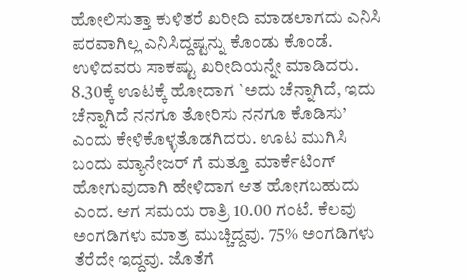ಹೋಲಿಸುತ್ತಾ ಕುಳಿತರೆ ಖರೀದಿ ಮಾಡಲಾಗದು ಎನಿಸಿ ಪರವಾಗಿಲ್ಲ ಎನಿಸಿದ್ದಷ್ಟನ್ನು ಕೊಂಡು ಕೊಂಡೆ. ಉಳಿದವರು ಸಾಕಷ್ಟು ಖರೀದಿಯನ್ನೇ ಮಾಡಿದರು. 8.30ಕ್ಕೆ ಊಟಕ್ಕೆ ಹೋದಾಗ `ಅದು ಚೆನ್ನಾಗಿದೆ, ಇದು ಚೆನ್ನಾಗಿದೆ ನನಗೂ ತೋರಿಸು ನನಗೂ ಕೊಡಿಸು’ ಎಂದು ಕೇಳಿಕೊಳ್ಳತೊಡಗಿದರು. ಊಟ ಮುಗಿಸಿ ಬಂದು ಮ್ಯಾನೇಜರ್ ಗೆ ಮತ್ತೂ ಮಾರ್ಕೆಟಿಂಗ್ ಹೋಗುವುದಾಗಿ ಹೇಳಿದಾಗ ಆತ ಹೋಗಬಹುದು ಎಂದ. ಆಗ ಸಮಯ ರಾತ್ರಿ 10.00 ಗಂಟೆ. ಕೆಲವು ಅಂಗಡಿಗಳು ಮಾತ್ರ ಮುಚ್ಚಿದ್ದವು. 75% ಅಂಗಡಿಗಳು ತೆರೆದೇ ಇದ್ದವು. ಜೊತೆಗೆ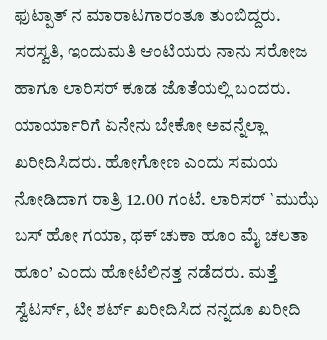ಫುಟ್ಪಾತ್ ನ ಮಾರಾಟಗಾರಂತೂ ತುಂಬಿದ್ದರು. ಸರಸ್ವತಿ, ಇಂದುಮತಿ ಆಂಟಿಯರು ನಾನು ಸರೋಜ ಹಾಗೂ ಲಾರಿಸರ್ ಕೂಡ ಜೊತೆಯಲ್ಲಿ ಬಂದರು. ಯಾರ್ಯಾರಿಗೆ ಏನೇನು ಬೇಕೋ ಅವನ್ನೆಲ್ಲಾ ಖರೀದಿಸಿದರು. ಹೋಗೋಣ ಎಂದು ಸಮಯ ನೋಡಿದಾಗ ರಾತ್ರಿ 12.00 ಗಂಟೆ. ಲಾರಿಸರ್ `ಮುಝೆ ಬಸ್ ಹೋ ಗಯಾ, ಥಕ್ ಚುಕಾ ಹೂಂ ಮೈ ಚಲತಾ ಹೂಂ’ ಎಂದು ಹೋಟೆಲಿನತ್ತ ನಡೆದರು. ಮತ್ತೆ ಸ್ವೆಟರ್ಸ್, ಟೀ ಶರ್ಟ್ ಖರೀದಿಸಿದ ನನ್ನದೂ ಖರೀದಿ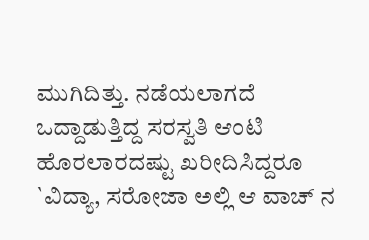ಮುಗಿದಿತ್ತು. ನಡೆಯಲಾಗದೆ ಒದ್ದಾಡುತ್ತಿದ್ದ ಸರಸ್ವತಿ ಆಂಟಿ ಹೊರಲಾರದಷ್ಟು ಖರೀದಿಸಿದ್ದರೂ `ವಿದ್ಯಾ, ಸರೋಜಾ ಅಲ್ಲಿ ಆ ವಾಚ್ ನ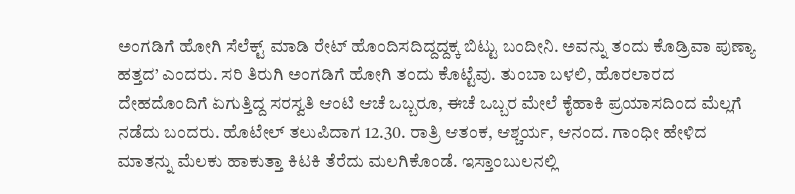ಅಂಗಡಿಗೆ ಹೋಗಿ ಸೆಲೆಕ್ಟ್ ಮಾಡಿ ರೇಟ್ ಹೊಂದಿಸದಿದ್ದದ್ದಕ್ಕ ಬಿಟ್ಟು ಬಂದೀನಿ. ಅವನ್ನು ತಂದು ಕೊಡ್ರಿವಾ ಪುಣ್ಯಾ ಹತ್ತದ’ ಎಂದರು. ಸರಿ ತಿರುಗಿ ಅಂಗಡಿಗೆ ಹೋಗಿ ತಂದು ಕೊಟ್ಟೆವು. ತುಂಬಾ ಬಳಲಿ, ಹೊರಲಾರದ ದೇಹದೊಂದಿಗೆ ಏಗುತ್ತಿದ್ದ ಸರಸ್ವತಿ ಆಂಟಿ ಆಚೆ ಒಬ್ಬರೂ, ಈಚೆ ಒಬ್ಬರ ಮೇಲೆ ಕೈಹಾಕಿ ಪ್ರಯಾಸದಿಂದ ಮೆಲ್ಲಗೆ ನಡೆದು ಬಂದರು. ಹೊಟೇಲ್ ತಲುಪಿದಾಗ 12.30. ರಾತ್ರಿ ಆತಂಕ, ಆಶ್ಚರ್ಯ, ಆನಂದ. ಗಾಂಧೀ ಹೇಳಿದ ಮಾತನ್ನು ಮೆಲಕು ಹಾಕುತ್ತಾ ಕಿಟಕಿ ತೆರೆದು ಮಲಗಿಕೊಂಡೆ. ಇಸ್ತಾಂಬುಲನಲ್ಲಿ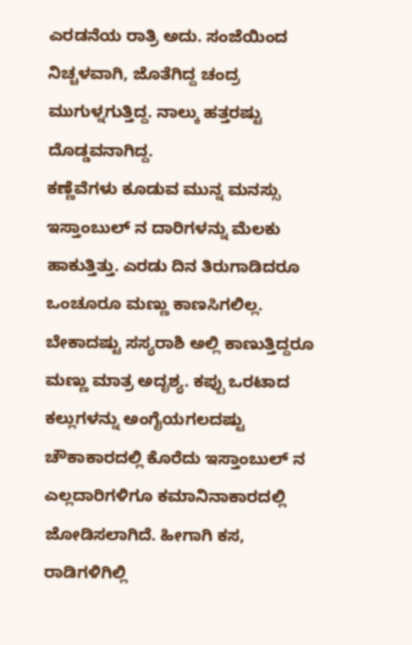ಎರಡನೆಯ ರಾತ್ರಿ ಅದು. ಸಂಜೆಯಿಂದ ನಿಚ್ಚಳವಾಗಿ, ಜೊತೆಗಿದ್ದ ಚಂದ್ರ ಮುಗುಳ್ನಗುತ್ತಿದ್ದ. ನಾಲ್ಕು ಹತ್ತರಷ್ಟು ದೊಡ್ಡವನಾಗಿದ್ದ.
ಕಣ್ಣೆವೆಗಳು ಕೂಡುವ ಮುನ್ನ ಮನಸ್ಸು ಇಸ್ತಾಂಬುಲ್ ನ ದಾರಿಗಳನ್ನು ಮೆಲಕು ಹಾಕುತ್ತಿತ್ತು. ಎರಡು ದಿನ ತಿರುಗಾಡಿದರೂ ಒಂಚೂರೂ ಮಣ್ಣು ಕಾಣಸಿಗಲಿಲ್ಲ. ಬೇಕಾದಷ್ಟು ಸಸ್ಯರಾಶಿ ಅಲ್ಲಿ ಕಾಣುತ್ತಿದ್ದರೂ ಮಣ್ಣು ಮಾತ್ರ ಅದೃಶ್ಯ. ಕಪ್ಪು ಒರಟಾದ ಕಲ್ಲುಗಳನ್ನು ಅಂಗೈಯಗಲದಷ್ಟು ಚೌಕಾಕಾರದಲ್ಲಿ ಕೊರೆದು ಇಸ್ತಾಂಬುಲ್ ನ ಎಲ್ಲದಾರಿಗಳಿಗೂ ಕಮಾನಿನಾಕಾರದಲ್ಲಿ ಜೋಡಿಸಲಾಗಿದೆ. ಹೀಗಾಗಿ ಕಸ, ರಾಡಿಗಳಿಗಿಲ್ಲಿ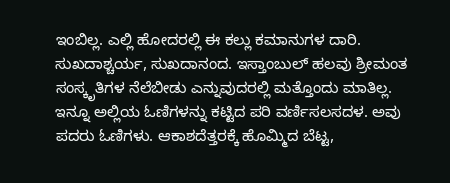ಇಂಬಿಲ್ಲ. ಎಲ್ಲಿ ಹೋದರಲ್ಲಿ ಈ ಕಲ್ಲು ಕಮಾನುಗಳ ದಾರಿ. ಸುಖದಾಶ್ಚರ್ಯ, ಸುಖದಾನಂದ. ಇಸ್ತಾಂಬುಲ್ ಹಲವು ಶ್ರೀಮಂತ ಸಂಸ್ಕೃತಿಗಳ ನೆಲೆಬೀಡು ಎನ್ನುವುದರಲ್ಲಿ ಮತ್ತೊಂದು ಮಾತಿಲ್ಲ. ಇನ್ನೂ ಅಲ್ಲಿಯ ಓಣಿಗಳನ್ನು ಕಟ್ಟಿದ ಪರಿ ವರ್ಣಿಸಲಸದಳ. ಅವು ಪದರು ಓಣಿಗಳು. ಆಕಾಶದೆತ್ತರಕ್ಕೆ ಹೊಮ್ಮಿದ ಬೆಟ್ಟ,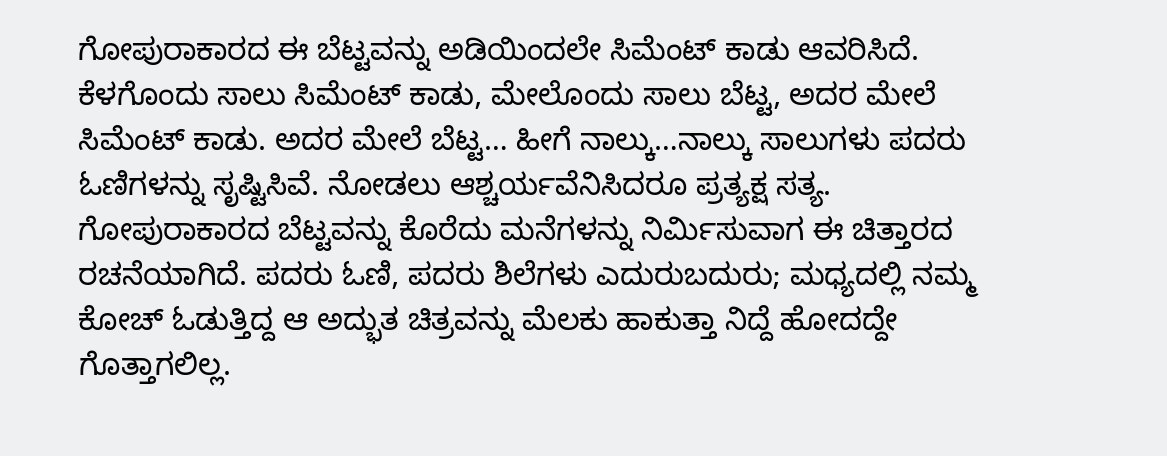ಗೋಪುರಾಕಾರದ ಈ ಬೆಟ್ಟವನ್ನು ಅಡಿಯಿಂದಲೇ ಸಿಮೆಂಟ್ ಕಾಡು ಆವರಿಸಿದೆ. ಕೆಳಗೊಂದು ಸಾಲು ಸಿಮೆಂಟ್ ಕಾಡು, ಮೇಲೊಂದು ಸಾಲು ಬೆಟ್ಟ, ಅದರ ಮೇಲೆ ಸಿಮೆಂಟ್ ಕಾಡು. ಅದರ ಮೇಲೆ ಬೆಟ್ಟ… ಹೀಗೆ ನಾಲ್ಕು…ನಾಲ್ಕು ಸಾಲುಗಳು ಪದರು ಓಣಿಗಳನ್ನು ಸೃಷ್ಟಿಸಿವೆ. ನೋಡಲು ಆಶ್ಚರ್ಯವೆನಿಸಿದರೂ ಪ್ರತ್ಯಕ್ಷ ಸತ್ಯ. ಗೋಪುರಾಕಾರದ ಬೆಟ್ಟವನ್ನು ಕೊರೆದು ಮನೆಗಳನ್ನು ನಿರ್ಮಿಸುವಾಗ ಈ ಚಿತ್ತಾರದ ರಚನೆಯಾಗಿದೆ. ಪದರು ಓಣಿ, ಪದರು ಶಿಲೆಗಳು ಎದುರುಬದುರು; ಮಧ್ಯದಲ್ಲಿ ನಮ್ಮ ಕೋಚ್ ಓಡುತ್ತಿದ್ದ ಆ ಅದ್ಭುತ ಚಿತ್ರವನ್ನು ಮೆಲಕು ಹಾಕುತ್ತಾ ನಿದ್ದೆ ಹೋದದ್ದೇ ಗೊತ್ತಾಗಲಿಲ್ಲ.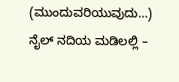(ಮುಂದುವರಿಯುವುದು…)
ನೈಲ್ ನದಿಯ ಮಡಿಲಲ್ಲಿ –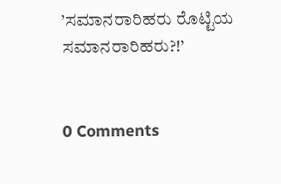’ಸಮಾನರಾರಿಹರು ರೊಟ್ಟಿಯ ಸಮಾನರಾರಿಹರು?!’


0 Comments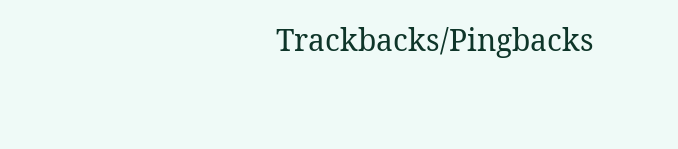Trackbacks/Pingbacks